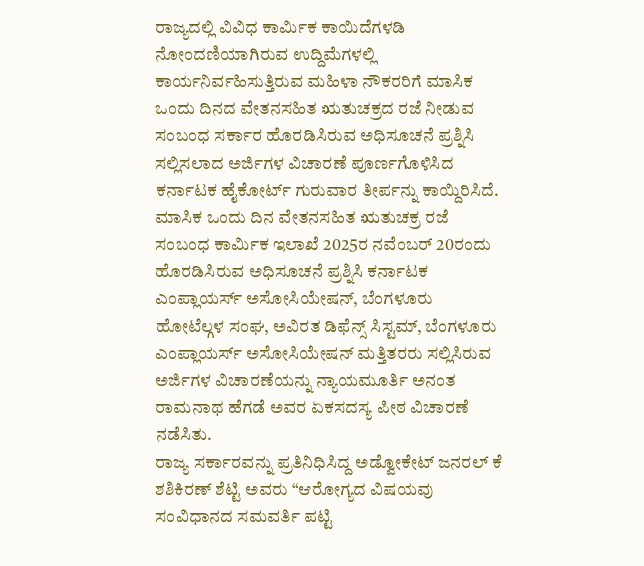ರಾಜ್ಯದಲ್ಲಿ ವಿವಿಧ ಕಾರ್ಮಿಕ ಕಾಯಿದೆಗಳಡಿ ನೋಂದಣಿಯಾಗಿರುವ ಉದ್ದಿಮೆಗಳಲ್ಲಿ ಕಾರ್ಯನಿರ್ವಹಿಸುತ್ತಿರುವ ಮಹಿಳಾ ನೌಕರರಿಗೆ ಮಾಸಿಕ ಒಂದು ದಿನದ ವೇತನಸಹಿತ ಋತುಚಕ್ರದ ರಜೆ ನೀಡುವ ಸಂಬಂಧ ಸರ್ಕಾರ ಹೊರಡಿಸಿರುವ ಅಧಿಸೂಚನೆ ಪ್ರಶ್ನಿಸಿ ಸಲ್ಲಿಸಲಾದ ಅರ್ಜಿಗಳ ವಿಚಾರಣೆ ಪೂರ್ಣಗೊಳಿಸಿದ ಕರ್ನಾಟಕ ಹೈಕೋರ್ಟ್ ಗುರುವಾರ ತೀರ್ಪನ್ನು ಕಾಯ್ದಿರಿಸಿದೆ.
ಮಾಸಿಕ ಒಂದು ದಿನ ವೇತನಸಹಿತ ಋತುಚಕ್ರ ರಜೆ ಸಂಬಂಧ ಕಾರ್ಮಿಕ ಇಲಾಖೆ 2025ರ ನವೆಂಬರ್ 20ರಂದು ಹೊರಡಿಸಿರುವ ಅಧಿಸೂಚನೆ ಪ್ರಶ್ನಿಸಿ ಕರ್ನಾಟಕ ಎಂಪ್ಲಾಯರ್ಸ್ ಅಸೋಸಿಯೇಷನ್, ಬೆಂಗಳೂರು ಹೋಟೆಲ್ಗಳ ಸಂಘ, ಅವಿರತ ಡಿಫೆನ್ಸ್ ಸಿಸ್ಟಮ್, ಬೆಂಗಳೂರು ಎಂಪ್ಲಾಯರ್ಸ್ ಅಸೋಸಿಯೇಷನ್ ಮತ್ತಿತರರು ಸಲ್ಲಿಸಿರುವ ಅರ್ಜಿಗಳ ವಿಚಾರಣೆಯನ್ನು ನ್ಯಾಯಮೂರ್ತಿ ಅನಂತ ರಾಮನಾಥ ಹೆಗಡೆ ಅವರ ಏಕಸದಸ್ಯ ಪೀಠ ವಿಚಾರಣೆ ನಡೆಸಿತು.
ರಾಜ್ಯ ಸರ್ಕಾರವನ್ನು ಪ್ರತಿನಿಧಿಸಿದ್ದ ಅಡ್ವೋಕೇಟ್ ಜನರಲ್ ಕೆ ಶಶಿಕಿರಣ್ ಶೆಟ್ಟಿ ಅವರು “ಆರೋಗ್ಯದ ವಿಷಯವು ಸಂವಿಧಾನದ ಸಮವರ್ತಿ ಪಟ್ಟಿ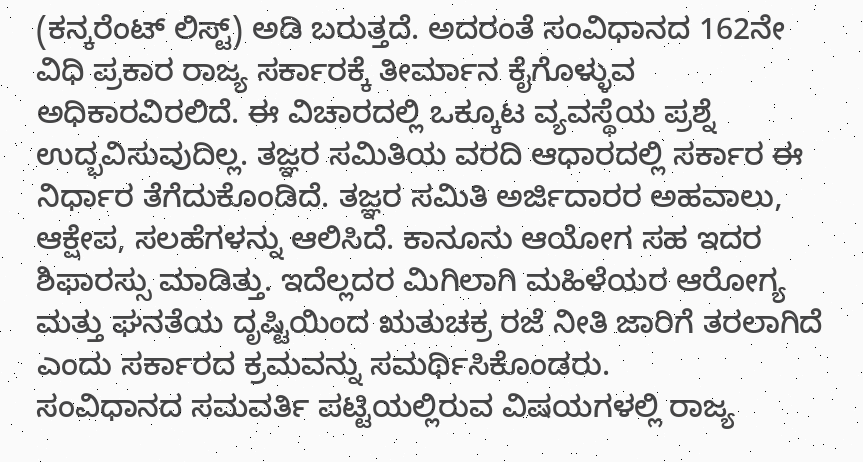(ಕನ್ಕರೆಂಟ್ ಲಿಸ್ಟ್) ಅಡಿ ಬರುತ್ತದೆ. ಅದರಂತೆ ಸಂವಿಧಾನದ 162ನೇ ವಿಧಿ ಪ್ರಕಾರ ರಾಜ್ಯ ಸರ್ಕಾರಕ್ಕೆ ತೀರ್ಮಾನ ಕೈಗೊಳ್ಳುವ ಅಧಿಕಾರವಿರಲಿದೆ. ಈ ವಿಚಾರದಲ್ಲಿ ಒಕ್ಕೂಟ ವ್ಯವಸ್ಥೆಯ ಪ್ರಶ್ನೆ ಉದ್ಭವಿಸುವುದಿಲ್ಲ. ತಜ್ಞರ ಸಮಿತಿಯ ವರದಿ ಆಧಾರದಲ್ಲಿ ಸರ್ಕಾರ ಈ ನಿರ್ಧಾರ ತೆಗೆದುಕೊಂಡಿದೆ. ತಜ್ಞರ ಸಮಿತಿ ಅರ್ಜಿದಾರರ ಅಹವಾಲು, ಆಕ್ಷೇಪ, ಸಲಹೆಗಳನ್ನು ಆಲಿಸಿದೆ. ಕಾನೂನು ಆಯೋಗ ಸಹ ಇದರ ಶಿಫಾರಸ್ಸು ಮಾಡಿತ್ತು. ಇದೆಲ್ಲದರ ಮಿಗಿಲಾಗಿ ಮಹಿಳೆಯರ ಆರೋಗ್ಯ ಮತ್ತು ಘನತೆಯ ದೃಷ್ಟಿಯಿಂದ ಋತುಚಕ್ರ ರಜೆ ನೀತಿ ಜಾರಿಗೆ ತರಲಾಗಿದೆ ಎಂದು ಸರ್ಕಾರದ ಕ್ರಮವನ್ನು ಸಮರ್ಥಿಸಿಕೊಂಡರು.
ಸಂವಿಧಾನದ ಸಮವರ್ತಿ ಪಟ್ಟಿಯಲ್ಲಿರುವ ವಿಷಯಗಳಲ್ಲಿ ರಾಜ್ಯ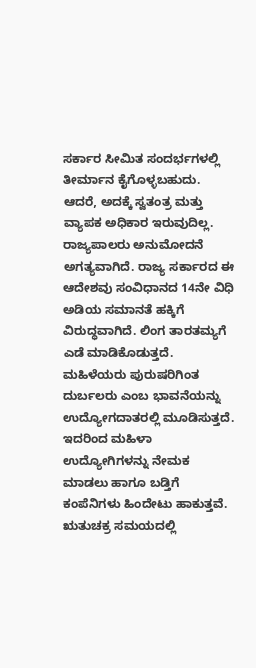ಸರ್ಕಾರ ಸೀಮಿತ ಸಂದರ್ಭಗಳಲ್ಲಿ ತೀರ್ಮಾನ ಕೈಗೊಳ್ಳಬಹುದು. ಆದರೆ, ಅದಕ್ಕೆ ಸ್ವತಂತ್ರ ಮತ್ತು ವ್ಯಾಪಕ ಅಧಿಕಾರ ಇರುವುದಿಲ್ಲ. ರಾಜ್ಯಪಾಲರು ಅನುಮೋದನೆ ಅಗತ್ಯವಾಗಿದೆ. ರಾಜ್ಯ ಸರ್ಕಾರದ ಈ ಆದೇಶವು ಸಂವಿಧಾನದ 14ನೇ ವಿಧಿ ಅಡಿಯ ಸಮಾನತೆ ಹಕ್ಕಿಗೆ ವಿರುದ್ಧವಾಗಿದೆ. ಲಿಂಗ ತಾರತಮ್ಯಗೆ ಎಡೆ ಮಾಡಿಕೊಡುತ್ತದೆ. ಮಹಿಳೆಯರು ಪುರುಷರಿಗಿಂತ ದುರ್ಬಲರು ಎಂಬ ಭಾವನೆಯನ್ನು ಉದ್ಯೋಗದಾತರಲ್ಲಿ ಮೂಡಿಸುತ್ತದೆ. ಇದರಿಂದ ಮಹಿಳಾ ಉದ್ಯೋಗಿಗಳನ್ನು ನೇಮಕ ಮಾಡಲು ಹಾಗೂ ಬಡ್ತಿಗೆ ಕಂಪೆನಿಗಳು ಹಿಂದೇಟು ಹಾಕುತ್ತವೆ. ಋತುಚಕ್ರ ಸಮಯದಲ್ಲಿ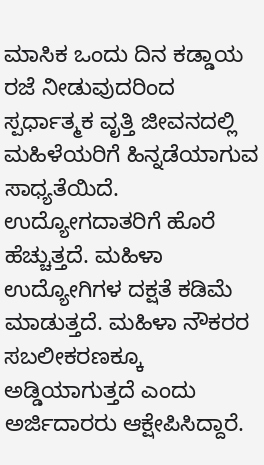ಮಾಸಿಕ ಒಂದು ದಿನ ಕಡ್ಡಾಯ ರಜೆ ನೀಡುವುದರಿಂದ ಸ್ಪರ್ಧಾತ್ಮಕ ವೃತ್ತಿ ಜೀವನದಲ್ಲಿ ಮಹಿಳೆಯರಿಗೆ ಹಿನ್ನಡೆಯಾಗುವ ಸಾಧ್ಯತೆಯಿದೆ. ಉದ್ಯೋಗದಾತರಿಗೆ ಹೊರೆ ಹೆಚ್ಚುತ್ತದೆ. ಮಹಿಳಾ ಉದ್ಯೋಗಿಗಳ ದಕ್ಷತೆ ಕಡಿಮೆ ಮಾಡುತ್ತದೆ. ಮಹಿಳಾ ನೌಕರರ ಸಬಲೀಕರಣಕ್ಕೂ ಅಡ್ಡಿಯಾಗುತ್ತದೆ ಎಂದು ಅರ್ಜಿದಾರರು ಆಕ್ಷೇಪಿಸಿದ್ದಾರೆ.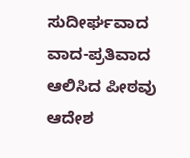ಸುದೀರ್ಘವಾದ ವಾದ-ಪ್ರತಿವಾದ ಆಲಿಸಿದ ಪೀಠವು ಆದೇಶ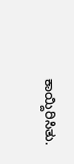ಕಾಯ್ದಿರಿಸಿತು.